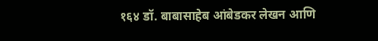१६४ डॉ. बाबासाहेब आंबेडकर लेखन आणि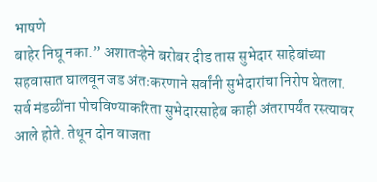भाषणे
बाहेर निघू नका.” अशातऱ्हेने बरोबर दीड तास सुभेदार साहेबांच्या सहवासात घालवून जड अंतःकरणाने सर्वांनी सुभेदारांचा निरोप घेतला. सर्व मंडळींना पोचविण्याकरिता सुभेदारसाहेब काही अंतरापर्यंत रस्त्यावर आले होते. तेथून दोन वाजता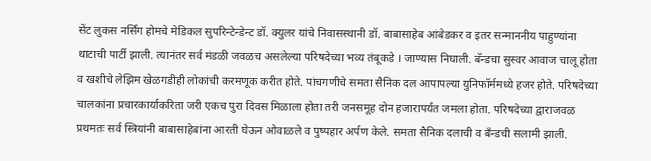सेंट लुकस नर्सिंग होमचे मेडिकल सुपरिन्टेन्डेन्ट डॉ. क्युलर यांचे निवासस्थानी डॉ. बाबासाहेब आंबेडकर व इतर सन्माननीय पाहुण्यांना थाटाची पार्टी झाली. त्यानंतर सर्व मंडळी जवळच असलेल्या परिषदेच्या भव्य तंबूकडे । जाण्यास निघाली. बॅन्डचा सुस्वर आवाज चालू होता व खशीचे लेझिम खेळगडीही लोकांची करमणूक करीत होते. पांचगणीचे समता सैनिक दल आपापल्या युनिफॉर्ममध्ये हजर होते. परिषदेच्या चालकांना प्रचारकार्याकरिता जरी एकच पुरा दिवस मिळाला होता तरी जनसमूह दोन हजारापर्यंत जमला होता. परिषदेच्या द्वाराजवळ प्रथमतः सर्व स्त्रियांनी बाबासाहेबांना आरती घेऊन ओवाळले व पुष्पहार अर्पण केले. समता सैनिक दलाची व बँन्डची सलामी झाली.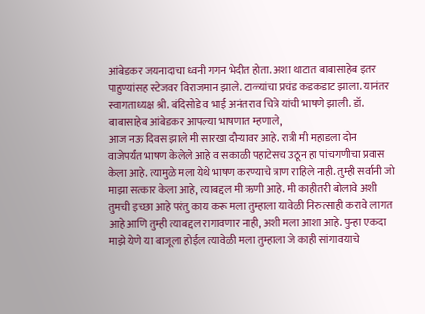आंबेडकर जयनादाचा ध्वनी गगन भेदीत होता. अशा थाटात बाबासाहेब इतर पाहुण्यांसह स्टेजवर विराजमान झाले. टाळ्यांचा प्रचंड कडकडाट झाला. यानंतर स्वागताध्यक्ष श्री. बंदिसोडे व भाई अनंतराव चित्रे यांची भाषणे झाली. डॉ. बाबासाहेब आंबेडकर आपल्या भाषणात म्हणाले,
आज नऊ दिवस झाले मी सारखा दौऱ्यावर आहे. रात्री मी महाडला दोन
वाजेपर्यंत भाषण केलेले आहे व सकाळी पहाटेसच उठून हा पांचगणीचा प्रवास केला आहे. त्यामुळे मला येथे भाषण करण्याचे त्राण राहिले नाही. तुम्ही सर्वानी जो माझा सत्कार केला आहे, त्याबद्दल मी ऋणी आहे. मी काहीतरी बोलावे अशी तुमची इच्छा आहे परंतु काय करू मला तुम्हाला यावेळी निरुत्साही करावे लागत आहे आणि तुम्ही त्याबद्दल रागावणार नाही, अशी मला आशा आहे. पुन्हा एकदा माझे येणे या बाजूला होईल त्यावेळी मला तुम्हाला जे काही सांगावयाचे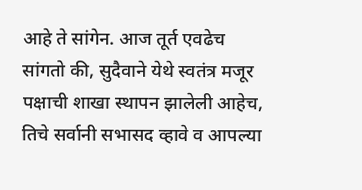आहे ते सांगेन. आज तूर्त एवढेच सांगतो की, सुदैवाने येथे स्वतंत्र मजूर पक्षाची शाखा स्थापन झालेली आहेच, तिचे सर्वानी सभासद व्हावे व आपल्या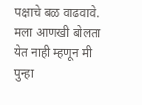पक्षाचे बळ वाढवावे. मला आणखी बोलता येत नाही म्हणून मी पुन्हा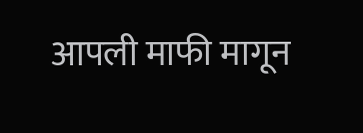आपली माफी मागून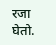रजा घेतो.